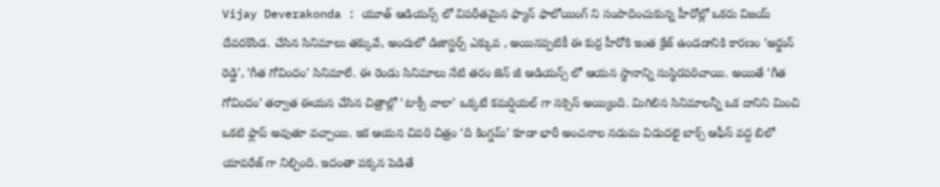Vijay Deverakonda : యూత్ ఆడియన్స్ లో విపరీతమైన ఫ్యాన్ ఫాలోయింగ్ ని సంపాదించుకున్న హీరోల్లో ఒకరు విజయ్ దేవరకొండ. చేసిన సినిమాలు తక్కువే, అందులో డిజాస్టర్స్ ఎక్కువ , అయినప్పటికీ ఈ కుర్ర హీరోకి ఇంత క్రేజ్ ఉండడానికి కారణం ‘అర్జున్ రెడ్డి’, ‘గీత గోవిందం’ సినిమాలే. ఈ రెండు సినిమాలు నేటి తరం జెన్ జీ ఆడియన్స్ లో ఆయన స్థానాన్ని సుస్థిరపరిచాయి. అయితే ‘గీత గోవిందం’ తర్వాత ఈయన చేసిన చిత్రాల్లో ‘టాక్సీ వాలా’ ఒక్కటే కమర్షియల్ గా సక్సెస్ అయ్యింది. మిగిలిన సినిమాలన్నీ ఒక దానిని మించి ఒకటి ఫ్లాప్ అవుతూ వచ్చాయి. ఇక ఆయన చివరి చిత్రం ‘ది కింగ్డమ్’ కూడా భారీ అంచనాల నడుమ విడుదలై బాక్స్ ఆఫీస్ వద్ద బిలో యావరేజ్ గా నిల్చింది. ఇదంతా పక్కన పెడితే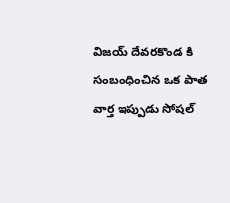విజయ్ దేవరకొండ కి సంబంధించిన ఒక పాత వార్త ఇప్పుడు సోషల్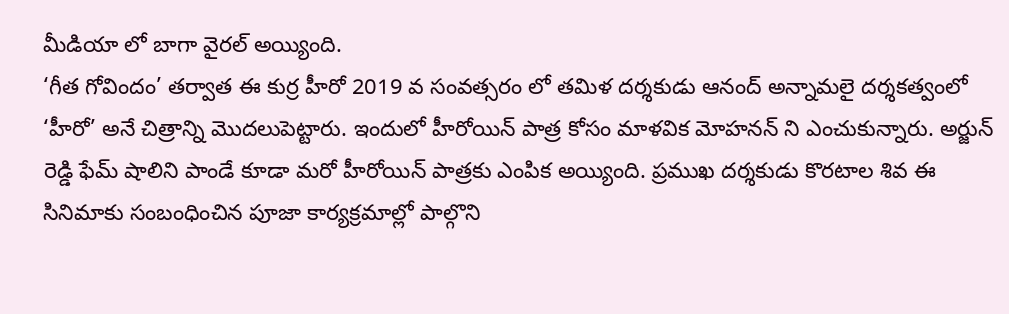మీడియా లో బాగా వైరల్ అయ్యింది.
‘గీత గోవిందం’ తర్వాత ఈ కుర్ర హీరో 2019 వ సంవత్సరం లో తమిళ దర్శకుడు ఆనంద్ అన్నామలై దర్శకత్వంలో ‘హీరో’ అనే చిత్రాన్ని మొదలుపెట్టారు. ఇందులో హీరోయిన్ పాత్ర కోసం మాళవిక మోహనన్ ని ఎంచుకున్నారు. అర్జున్ రెడ్డి ఫేమ్ షాలిని పాండే కూడా మరో హీరోయిన్ పాత్రకు ఎంపిక అయ్యింది. ప్రముఖ దర్శకుడు కొరటాల శివ ఈ సినిమాకు సంబంధించిన పూజా కార్యక్రమాల్లో పాల్గొని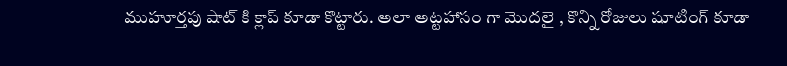ముహూర్తపు షాట్ కి క్లాప్ కూడా కొట్టారు. అలా అట్టహాసం గా మొదలై , కొన్ని రోజులు షూటింగ్ కూడా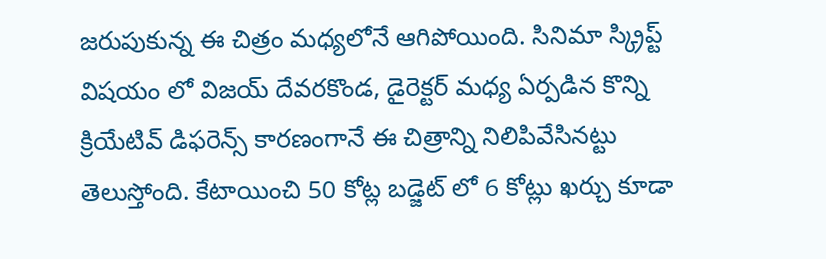జరుపుకున్న ఈ చిత్రం మధ్యలోనే ఆగిపోయింది. సినిమా స్క్రిప్ట్ విషయం లో విజయ్ దేవరకొండ, డైరెక్టర్ మధ్య ఏర్పడిన కొన్ని క్రియేటివ్ డిఫరెన్స్ కారణంగానే ఈ చిత్రాన్ని నిలిపివేసినట్టు తెలుస్తోంది. కేటాయించి 50 కోట్ల బడ్జెట్ లో 6 కోట్లు ఖర్చు కూడా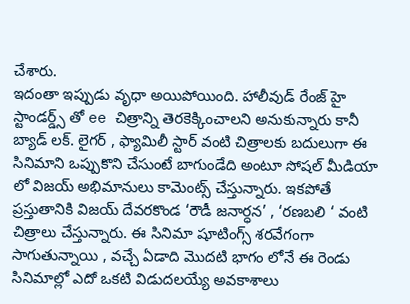చేశారు.
ఇదంతా ఇప్పుడు వృధా అయిపోయింది. హాలీవుడ్ రేంజ్ హై స్టాండర్డ్స్ తో ee చిత్రాన్ని తెరకెక్కించాలని అనుకున్నారు కానీ బ్యాడ్ లక్. లైగర్ , ఫ్యామిలీ స్టార్ వంటి చిత్రాలకు బదులుగా ఈ సినిమాని ఒప్పుకొని చేసుంటే బాగుండేది అంటూ సోషల్ మీడియా లో విజయ్ అభిమానులు కామెంట్స్ చేస్తున్నారు. ఇకపోతే ప్రస్తుతానికి విజయ్ దేవరకొండ ‘రౌడీ జనార్ధన’ , ‘రణబలి ‘ వంటి చిత్రాలు చేస్తున్నారు. ఈ సినిమా షూటింగ్స్ శరవేగంగా సాగుతున్నాయి , వచ్చే ఏడాది మొదటి భాగం లోనే ఈ రెండు సినిమాల్లో ఎదో ఒకటి విడుదలయ్యే అవకాశాలు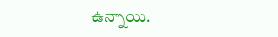ఉన్నాయి.